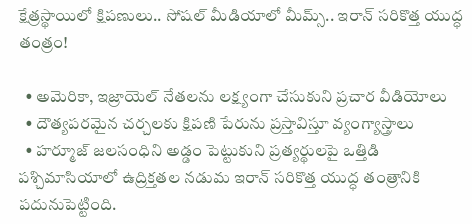క్షేత్రస్థాయిలో క్షిపణులు.. సోషల్ మీడియాలో మీమ్స్.. ఇరాన్ సరికొత్త యుద్ధ తంత్రం!

  • అమెరికా, ఇజ్రాయెల్ నేతలను లక్ష్యంగా చేసుకుని ప్రచార వీడియోలు
  • దౌత్యపరమైన చర్చలకు క్షిపణి పేరును ప్రస్తావిస్తూ వ్యంగ్యాస్త్రాలు
  • హర్మూజ్ జలసంధిని అడ్డం పెట్టుకుని ప్రత్యర్థులపై ఒత్తిడి
పశ్చిమాసియాలో ఉద్రిక్తతల నడుమ ఇరాన్ సరికొత్త యుద్ధ తంత్రానికి పదునుపెట్టింది.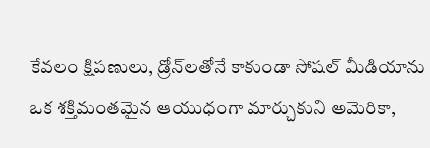కేవలం క్షిపణులు, డ్రోన్‌లతోనే కాకుండా సోషల్ మీడియాను ఒక శక్తిమంతమైన ఆయుధంగా మార్చుకుని అమెరికా,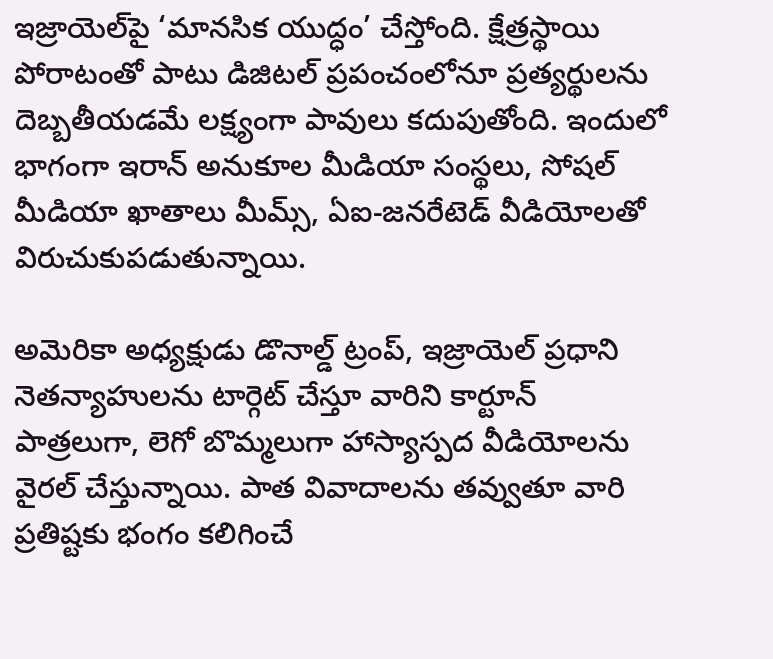ఇజ్రాయెల్‌పై ‘మానసిక యుద్ధం’ చేస్తోంది. క్షేత్రస్థాయి పోరాటంతో పాటు డిజిటల్ ప్రపంచంలోనూ ప్రత్యర్థులను దెబ్బతీయడమే లక్ష్యంగా పావులు కదుపుతోంది. ఇందులో భాగంగా ఇరాన్ అనుకూల మీడియా సంస్థలు, సోషల్ మీడియా ఖాతాలు మీమ్స్, ఏఐ-జనరేటెడ్ వీడియోలతో విరుచుకుపడుతున్నాయి.

అమెరికా అధ్యక్షుడు డొనాల్డ్ ట్రంప్, ఇజ్రాయెల్ ప్రధాని నెతన్యాహులను టార్గెట్ చేస్తూ వారిని కార్టూన్ పాత్రలుగా, లెగో బొమ్మలుగా హాస్యాస్పద వీడియోలను వైరల్ చేస్తున్నాయి. పాత వివాదాలను తవ్వుతూ వారి ప్రతిష్టకు భంగం కలిగించే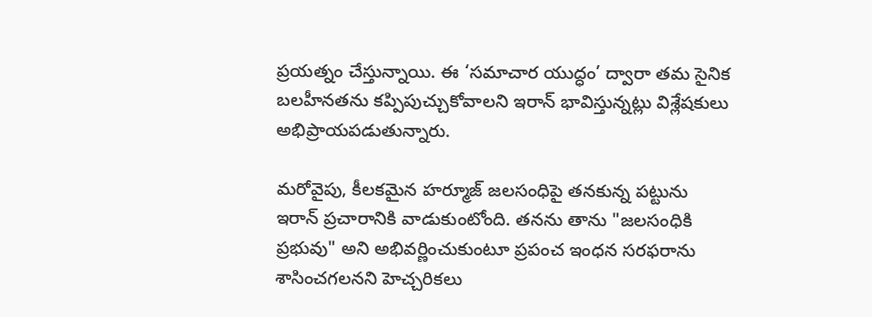ప్రయత్నం చేస్తున్నాయి. ఈ ‘సమాచార యుద్ధం’ ద్వారా తమ సైనిక బలహీనతను కప్పిపుచ్చుకోవాలని ఇరాన్ భావిస్తున్నట్లు విశ్లేషకులు అభిప్రాయపడుతున్నారు.

మరోవైపు, కీలకమైన హర్మూజ్ జలసంధిపై తనకున్న పట్టును ఇరాన్ ప్రచారానికి వాడుకుంటోంది. తనను తాను "జలసంధికి ప్రభువు" అని అభివర్ణించుకుంటూ ప్రపంచ ఇంధన సరఫరాను శాసించగలనని హెచ్చరికలు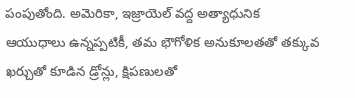పంపుతోంది. అమెరికా, ఇజ్రాయెల్ వద్ద అత్యాధునిక ఆయుధాలు ఉన్నప్పటికీ, తమ భౌగోళిక అనుకూలతతో తక్కువ ఖర్చుతో కూడిన డ్రోన్లు, క్షిపణులతో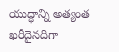యుద్ధాన్ని అత్యంత ఖరీదైనదిగా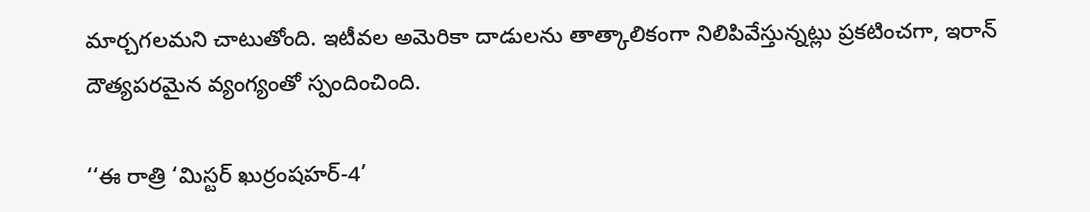మార్చగలమని చాటుతోంది. ఇటీవల అమెరికా దాడులను తాత్కాలికంగా నిలిపివేస్తున్నట్లు ప్రకటించగా, ఇరాన్ దౌత్యపరమైన వ్యంగ్యంతో స్పందించింది.

‘‘ఈ రాత్రి ‘మిస్టర్ ఖుర్రంషహర్-4’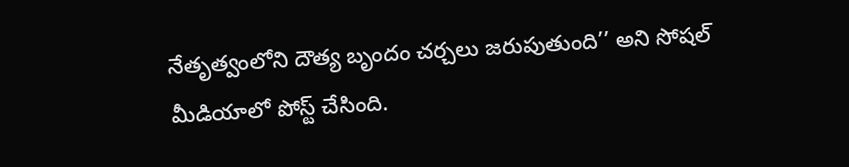నేతృత్వంలోని దౌత్య బృందం చర్చలు జరుపుతుంది’’ అని సోషల్ మీడియాలో పోస్ట్ చేసింది.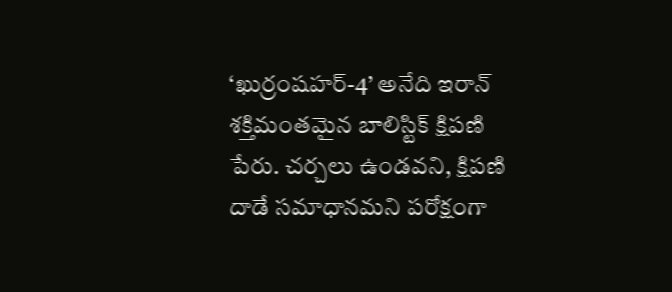‘ఖుర్రంషహర్-4’ అనేది ఇరాన్ శక్తిమంతమైన బాలిస్టిక్ క్షిపణి పేరు. చర్చలు ఉండవని, క్షిపణి దాడే సమాధానమని పరోక్షంగా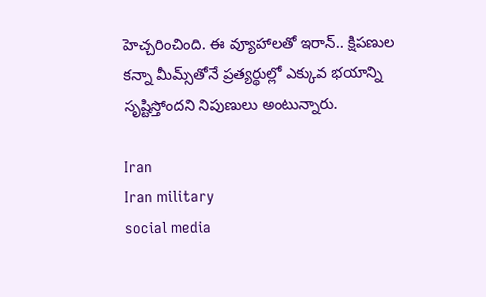హెచ్చరించింది. ఈ వ్యూహాలతో ఇరాన్.. క్షిపణుల కన్నా మీమ్స్‌తోనే ప్రత్యర్థుల్లో ఎక్కువ భయాన్ని సృష్టిస్తోందని నిపుణులు అంటున్నారు.

Iran
Iran military
social media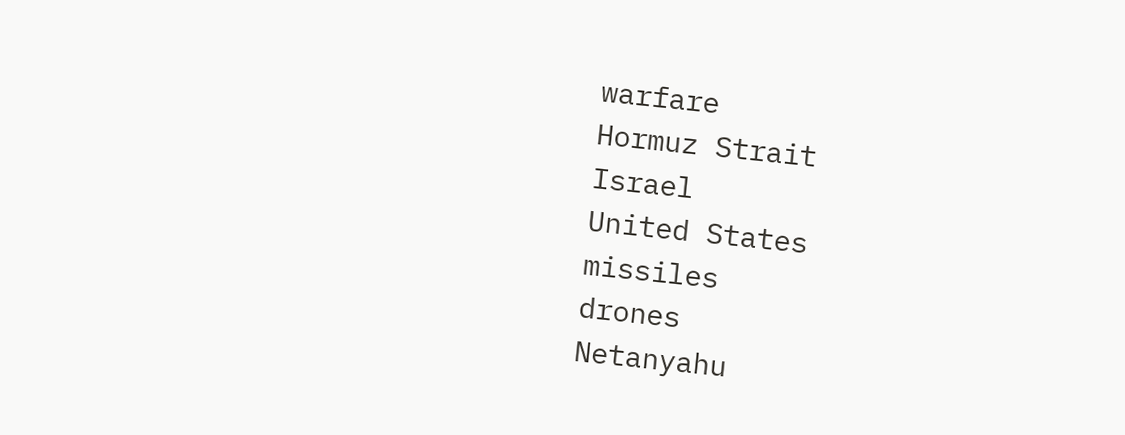warfare
Hormuz Strait
Israel
United States
missiles
drones
Netanyahu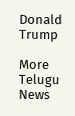Donald Trump

More Telugu News